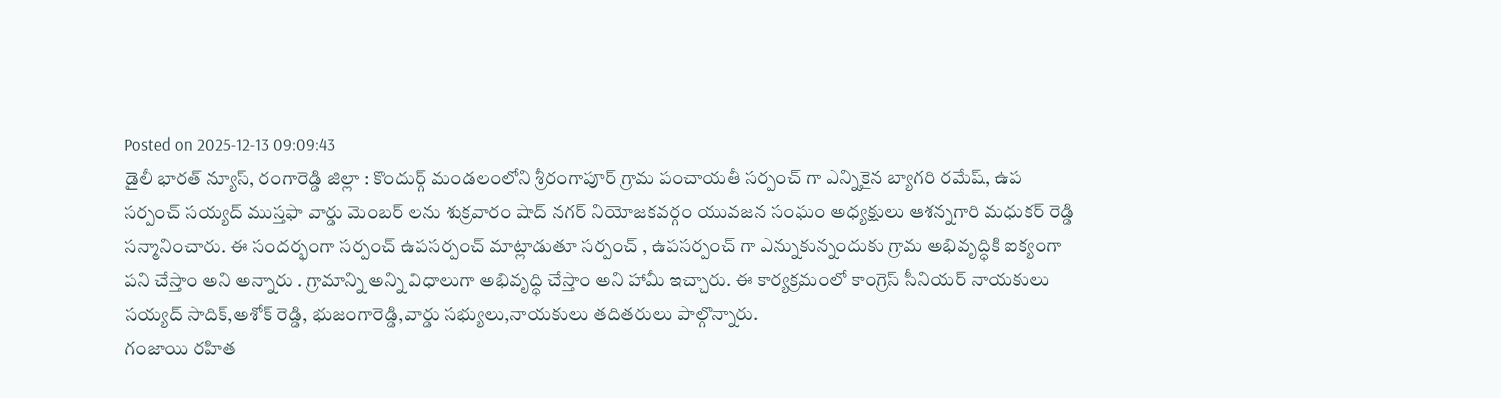Posted on 2025-12-13 09:09:43
డైలీ భారత్ న్యూస్, రంగారెడ్డి జిల్లా : కొందుర్గ్ మండలంలోని శ్రీరంగాపూర్ గ్రామ పంచాయతీ సర్పంచ్ గా ఎన్నికైన బ్యాగరి రమేష్, ఉప సర్పంచ్ సయ్యద్ ముస్తఫా వార్డు మెంబర్ లను శుక్రవారం షాద్ నగర్ నియోజకవర్గం యువజన సంఘం అధ్యక్షులు ఆశన్నగారి మధుకర్ రెడ్డి సన్మానించారు. ఈ సందర్భంగా సర్పంచ్ ఉపసర్పంచ్ మాట్లాడుతూ సర్పంచ్ , ఉపసర్పంచ్ గా ఎన్నుకున్నందుకు గ్రామ అభివృద్ధికి ఐక్యంగా పని చేస్తాం అని అన్నారు . గ్రామాన్ని అన్ని విధాలుగా అభివృద్ధి చేస్తాం అని హామీ ఇచ్చారు. ఈ కార్యక్రమంలో కాంగ్రెస్ సీనియర్ నాయకులు సయ్యద్ సాదిక్,అశోక్ రెడ్డి, భుజంగారెడ్డి,వార్డు సభ్యులు,నాయకులు తదితరులు పాల్గొన్నారు.
గంజాయి రహిత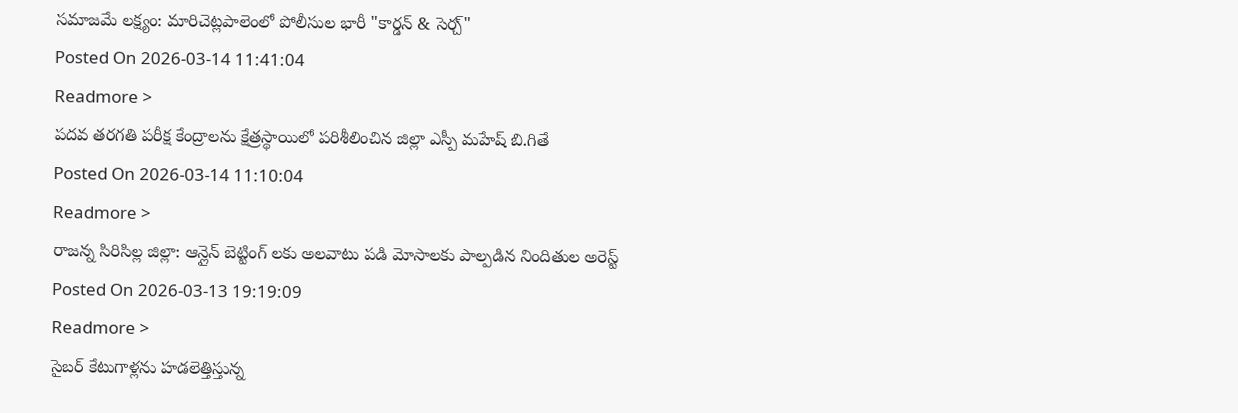సమాజమే లక్ష్యం: మారిచెట్లపాలెంలో పోలీసుల భారీ "కార్డన్ & సెర్చ్"
Posted On 2026-03-14 11:41:04
Readmore >
పదవ తరగతి పరీక్ష కేంద్రాలను క్షేత్రస్థాయిలో పరిశీలించిన జిల్లా ఎస్పీ మహేష్ బి.గితే
Posted On 2026-03-14 11:10:04
Readmore >
రాజన్న సిరిసిల్ల జిల్లా: ఆన్లైన్ బెట్టింగ్ లకు అలవాటు పడి మోసాలకు పాల్పడిన నిందితుల అరెస్ట్
Posted On 2026-03-13 19:19:09
Readmore >
సైబర్ కేటుగాళ్లను హడలెత్తిస్తున్న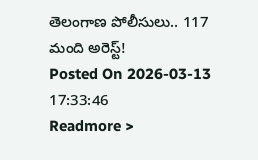తెలంగాణ పోలీసులు.. 117 మంది అరెస్ట్!
Posted On 2026-03-13 17:33:46
Readmore >